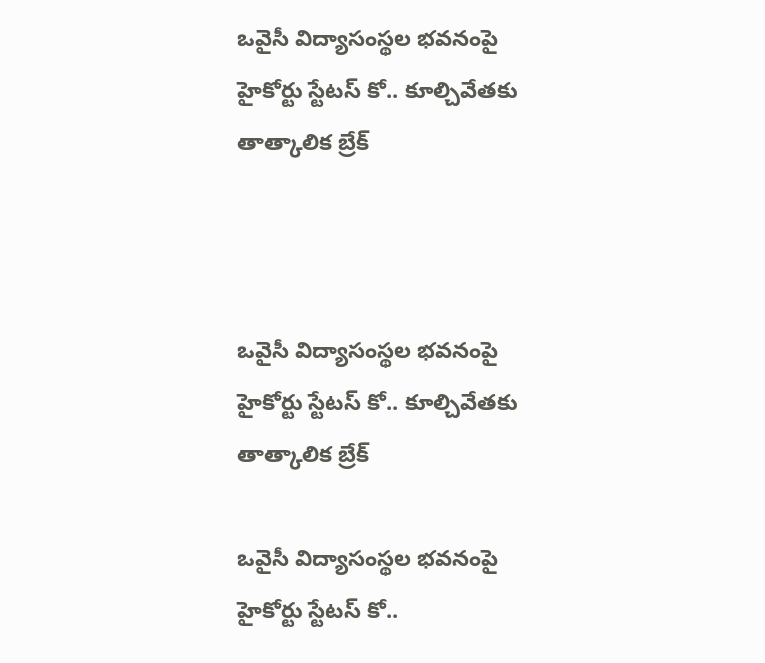ఒవైసీ విద్యాసంస్థల భవనంపై హైకోర్టు స్టేటస్ కో.. కూల్చివేతకు తాత్కాలిక బ్రేక్



ఒవైసీ విద్యాసంస్థల భవనంపై హైకోర్టు స్టేటస్ కో.. కూల్చివేతకు తాత్కాలిక బ్రేక్

ఒవైసీ విద్యాసంస్థల భవనంపై హైకోర్టు స్టేటస్ కో..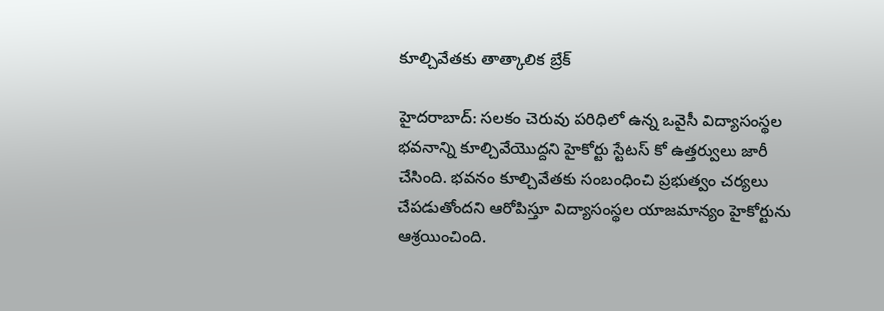కూల్చివేతకు తాత్కాలిక బ్రేక్

హైదరాబాద్: సలకం చెరువు పరిధిలో ఉన్న ఒవైసీ విద్యాసంస్థల భవనాన్ని కూల్చివేయొద్దని హైకోర్టు స్టేటస్ కో ఉత్తర్వులు జారీ చేసింది. భవనం కూల్చివేతకు సంబంధించి ప్రభుత్వం చర్యలు చేపడుతోందని ఆరోపిస్తూ విద్యాసంస్థల యాజమాన్యం హైకోర్టును ఆశ్రయించింది.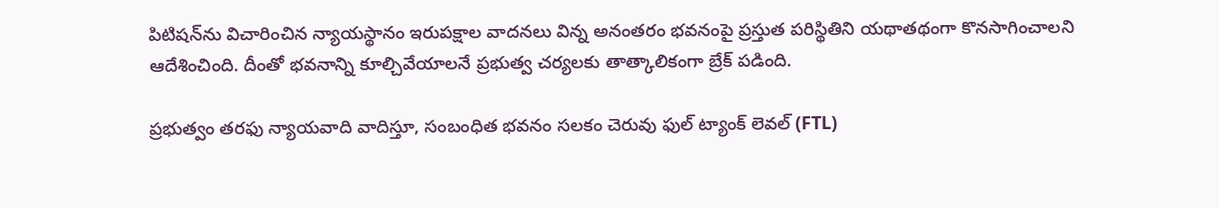పిటిషన్‌ను విచారించిన న్యాయస్థానం ఇరుపక్షాల వాదనలు విన్న అనంతరం భవనంపై ప్రస్తుత పరిస్థితిని యథాతథంగా కొనసాగించాలని ఆదేశించింది. దీంతో భవనాన్ని కూల్చివేయాలనే ప్రభుత్వ చర్యలకు తాత్కాలికంగా బ్రేక్ పడింది.

ప్రభుత్వం తరఫు న్యాయవాది వాదిస్తూ, సంబంధిత భవనం సలకం చెరువు ఫుల్ ట్యాంక్ లెవల్ (FTL)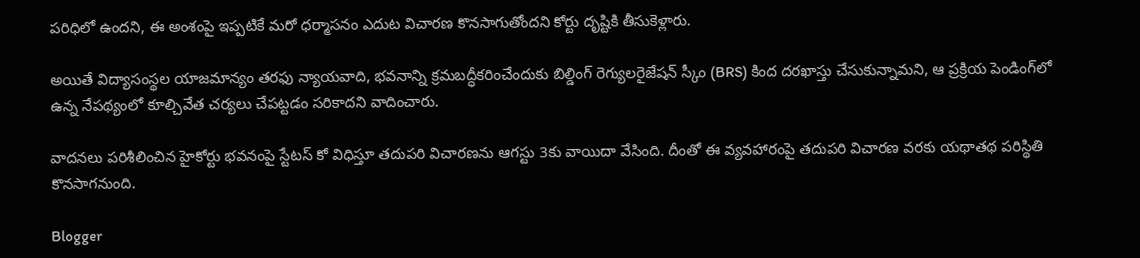పరిధిలో ఉందని, ఈ అంశంపై ఇప్పటికే మరో ధర్మాసనం ఎదుట విచారణ కొనసాగుతోందని కోర్టు దృష్టికి తీసుకెళ్లారు.

అయితే విద్యాసంస్థల యాజమాన్యం తరఫు న్యాయవాది, భవనాన్ని క్రమబద్ధీకరించేందుకు బిల్డింగ్ రెగ్యులరైజేషన్ స్కీం (BRS) కింద దరఖాస్తు చేసుకున్నామని, ఆ ప్రక్రియ పెండింగ్‌లో ఉన్న నేపథ్యంలో కూల్చివేత చర్యలు చేపట్టడం సరికాదని వాదించారు.

వాదనలు పరిశీలించిన హైకోర్టు భవనంపై స్టేటస్ కో విధిస్తూ తదుపరి విచారణను ఆగస్టు 3కు వాయిదా వేసింది. దీంతో ఈ వ్యవహారంపై తదుపరి విచారణ వరకు యథాతథ పరిస్థితి కొనసాగనుంది.

Blogger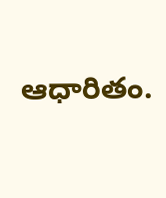ఆధారితం.